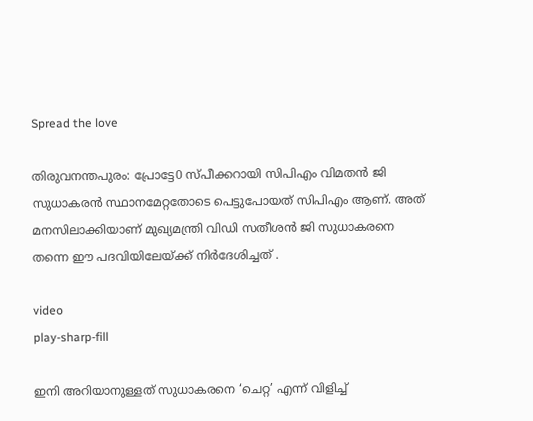Spread the love

തിരുവനന്തപുരം: പ്രോട്ടേ0 സ്പീക്കറായി സിപിഎം വിമതന്‍ ജി സുധാകരന്‍ സ്ഥാനമേറ്റതോടെ പെട്ടുപോയത് സിപിഎം ആണ്. അത് മനസിലാക്കിയാണ് മുഖ്യമന്ത്രി വിഡി സതീശന്‍ ജി സുധാകരനെ തന്നെ ഈ പദവിയിലേയ്ക്ക് നിര്‍ദേശിച്ചത് .

video
play-sharp-fill

ഇനി അറിയാനുള്ളത് സുധാകരനെ ‘ചെറ്റ’ എന്ന് വിളിച്ച്‌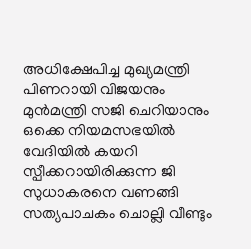അധിക്ഷേപിച്ച മുഖ്യമന്ത്രി പിണറായി വിജയനും മുൻമന്ത്രി സജി ചെറിയാനും ഒക്കെ നിയമസഭയില്‍ വേദിയില്‍ കയറി സ്പീക്കറായിരിക്കുന്ന ജി സുധാകരനെ വണങ്ങി സത്യപാചകം ചൊല്ലി വീണ്ടും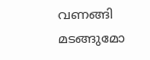വണങ്ങി മടങ്ങുമോ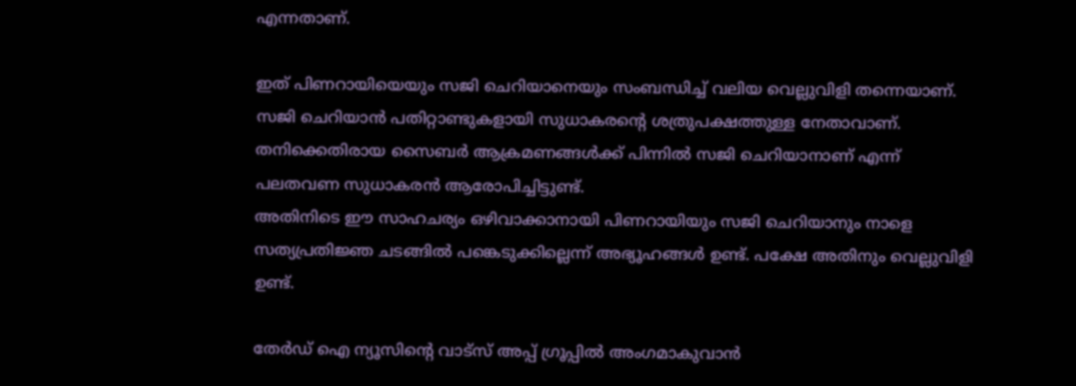എന്നതാണ്.

ഇത് പിണറായിയെയും സജി ചെറിയാനെയും സംബന്ധിച്ച്‌ വലിയ വെല്ലുവിളി തന്നെയാണ്. സജി ചെറിയാൻ പതിറ്റാണ്ടുകളായി സുധാകരന്റെ ശത്രുപക്ഷത്തുള്ള നേതാവാണ്. തനിക്കെതിരായ സൈബർ ആക്രമണങ്ങള്‍ക്ക് പിന്നില്‍ സജി ചെറിയാനാണ് എന്ന് പലതവണ സുധാകരൻ ആരോപിച്ചിട്ടുണ്ട്.
അതിനിടെ ഈ സാഹചര്യം ഒഴിവാക്കാനായി പിണറായിയും സജി ചെറിയാനും നാളെ സത്യപ്രതിജ്ഞ ചടങ്ങില്‍ പങ്കെടുക്കില്ലെന്ന് അഭ്യൂഹങ്ങള്‍ ഉണ്ട്. പക്ഷേ അതിനും വെല്ലുവിളി ഉണ്ട്.

തേർഡ് ഐ ന്യൂസിന്റെ വാട്സ് അപ്പ് ഗ്രൂപ്പിൽ അംഗമാകുവാൻ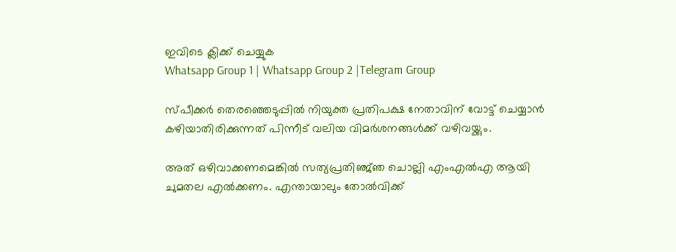ഇവിടെ ക്ലിക്ക് ചെയ്യുക
Whatsapp Group 1 | Whatsapp Group 2 |Telegram Group

സ്പീക്കര്‍ തെരഞ്ഞെടുപ്പില്‍ നിയുക്ത പ്രതിപക്ഷ നേതാവിന് വോട്ട് ചെയ്യാൻ കഴിയാതിരിക്കുന്നത് പിന്നീട് വലിയ വിമർശനങ്ങള്‍ക്ക് വഴിവയ്ക്കും.

അത് ഒഴിവാക്കണമെങ്കില്‍ സത്യപ്രതിഞ്ജ്ഞ ചൊല്ലി എംഎല്‍എ ആയി ചുമതല എല്‍ക്കണം. എന്തായാലും തോല്‍വിക്ക്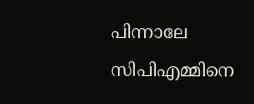പിന്നാലേ സിപിഎമ്മിനെ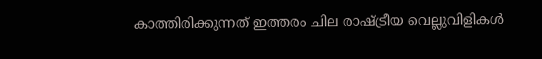കാത്തിരിക്കുന്നത് ഇത്തരം ചില രാഷ്ട്രീയ വെല്ലുവിളികള്‍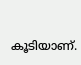കൂടിയാണ്.